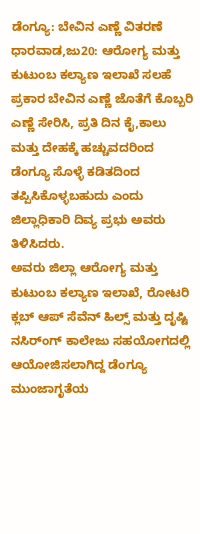ಡೆಂಗ್ಯೂ: ಬೇವಿನ ಎಣ್ಣೆ ವಿತರಣೆ
ಧಾರವಾಡ,ಜು20: ಆರೋಗ್ಯ ಮತ್ತು ಕುಟುಂಬ ಕಲ್ಯಾಣ ಇಲಾಖೆ ಸಲಹೆ ಪ್ರಕಾರ ಬೇವಿನ ಎಣ್ಣೆ ಜೊತೆಗೆ ಕೊಬ್ಬರಿ ಎಣ್ಣೆ ಸೇರಿಸಿ, ಪ್ರತಿ ದಿನ ಕೈ,ಕಾಲು ಮತ್ತು ದೇಹಕ್ಕೆ ಹಚ್ಚುವದರಿಂದ ಡೆಂಗ್ಯೂ ಸೊಳ್ಳೆ ಕಡಿತದಿಂದ ತಪ್ಪಿಸಿಕೊಳ್ಳಬಹುದು ಎಂದು ಜಿಲ್ಲಾಧಿಕಾರಿ ದಿವ್ಯ ಪ್ರಭು ಅವರು ತಿಳಿಸಿದರು.
ಅವರು ಜಿಲ್ಲಾ ಆರೋಗ್ಯ ಮತ್ತು ಕುಟುಂಬ ಕಲ್ಯಾಣ ಇಲಾಖೆ, ರೋಟರಿ ಕ್ಲಬ್ ಆಪ್ ಸೆವೆನ್ ಹಿಲ್ಸ್ ಮತ್ತು ದೃಷ್ಟಿ ನಸಿರ್ಂಗ್ ಕಾಲೇಜು ಸಹಯೋಗದಲ್ಲಿ ಆಯೋಜಿಸಲಾಗಿದ್ದ ಡೆಂಗ್ಯೂ ಮುಂಜಾಗೃತೆಯ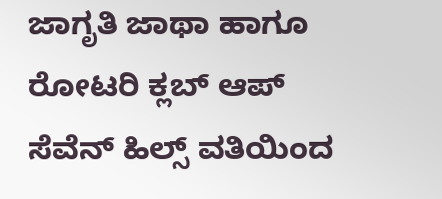ಜಾಗೃತಿ ಜಾಥಾ ಹಾಗೂ ರೋಟರಿ ಕ್ಲಬ್ ಆಪ್ ಸೆವೆನ್ ಹಿಲ್ಸ್ ವತಿಯಿಂದ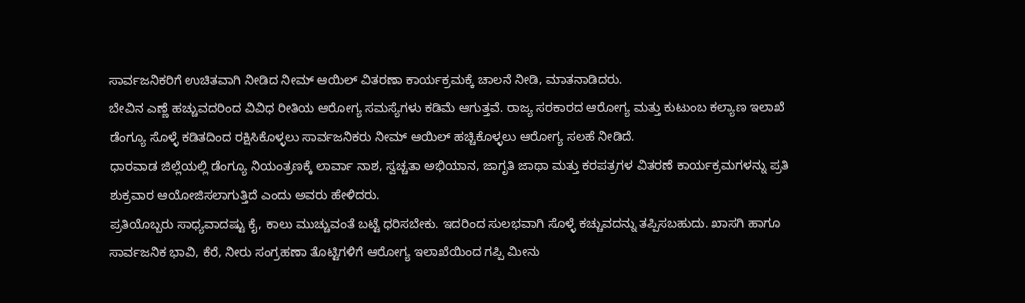ಸಾರ್ವಜನಿಕರಿಗೆ ಉಚಿತವಾಗಿ ನೀಡಿದ ನೀಮ್ ಆಯಿಲ್ ವಿತರಣಾ ಕಾರ್ಯಕ್ರಮಕ್ಕೆ ಚಾಲನೆ ನೀಡಿ, ಮಾತನಾಡಿದರು.
ಬೇವಿನ ಎಣ್ಣೆ ಹಚ್ಚುವದರಿಂದ ವಿವಿಧ ರೀತಿಯ ಆರೋಗ್ಯ ಸಮಸ್ಯೆಗಳು ಕಡಿಮೆ ಆಗುತ್ತವೆ. ರಾಜ್ಯ ಸರಕಾರದ ಆರೋಗ್ಯ ಮತ್ತು ಕುಟುಂಬ ಕಲ್ಯಾಣ ಇಲಾಖೆ ಡೆಂಗ್ಯೂ ಸೊಳ್ಳೆ ಕಡಿತದಿಂದ ರಕ್ಷಿಸಿಕೊಳ್ಳಲು ಸಾರ್ವಜನಿಕರು ನೀಮ್ ಆಯಿಲ್ ಹಚ್ಚಿಕೊಳ್ಳಲು ಆರೋಗ್ಯ ಸಲಹೆ ನೀಡಿದೆ.
ಧಾರವಾಡ ಜಿಲ್ಲೆಯಲ್ಲಿ ಡೆಂಗ್ಯೂ ನಿಯಂತ್ರಣಕ್ಕೆ ಲಾರ್ವಾ ನಾಶ, ಸ್ವಚ್ಚತಾ ಅಭಿಯಾನ, ಜಾಗೃತಿ ಜಾಥಾ ಮತ್ತು ಕರಪತ್ರಗಳ ವಿತರಣೆ ಕಾರ್ಯಕ್ರಮಗಳನ್ನು ಪ್ರತಿ ಶುಕ್ರವಾರ ಆಯೋಜಿಸಲಾಗುತ್ತಿದೆ ಎಂದು ಅವರು ಹೇಳಿದರು.
ಪ್ರತಿಯೊಬ್ಬರು ಸಾಧ್ಯವಾದಷ್ಟು ಕೈ, ಕಾಲು ಮುಚ್ಚುವಂತೆ ಬಟ್ಟೆ ಧರಿಸಬೇಕು. ಇದರಿಂದ ಸುಲಭವಾಗಿ ಸೊಳ್ಳೆ ಕಚ್ಚುವದನ್ನು ತಪ್ಪಿಸಬಹುದು. ಖಾಸಗಿ ಹಾಗೂ ಸಾರ್ವಜನಿಕ ಭಾವಿ, ಕೆರೆ, ನೀರು ಸಂಗ್ರಹಣಾ ತೊಟ್ಟಿಗಳಿಗೆ ಆರೋಗ್ಯ ಇಲಾಖೆಯಿಂದ ಗಪ್ಪಿ ಮೀನು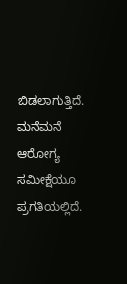ಬಿಡಲಾಗುತ್ತಿದೆ. ಮನೆಮನೆ ಆರೋಗ್ಯ ಸಮೀಕ್ಷೆಯೂ ಪ್ರಗತಿಯಲ್ಲಿದೆ.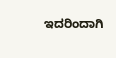ಇದರಿಂದಾಗಿ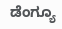ಡೆಂಗ್ಯೂ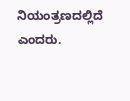ನಿಯಂತ್ರಣದಲ್ಲಿದೆ ಎಂದರು.